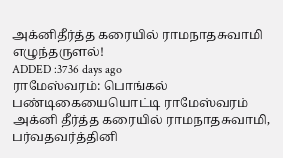அக்னிதீர்த்த கரையில் ராமநாதசுவாமி எழுந்தருளல்!
ADDED :3736 days ago
ராமேஸ்வரம்: பொங்கல் பண்டிகையையொட்டி ராமேஸ்வரம் அக்னி தீர்த்த கரையில் ராமநாதசுவாமி, பர்வதவர்த்தினி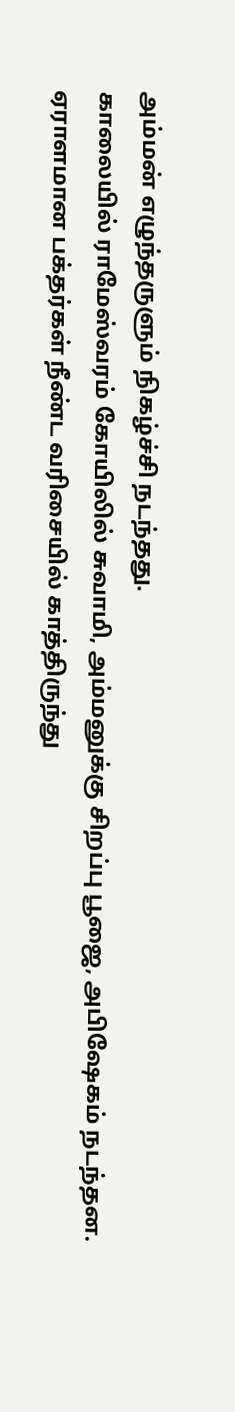அம்மன் எழுந்தருளும் நிகழ்ச்சி நடந்தது.
காலையில் ராமேஸ்வரம் கோயிலில் சுவாமி, அம்மனுக்கு சிறப்பு பூஜை, அபிஷேகம் நடந்தன. ஏராளமான பக்தர்கள் நீண்ட வரிசையில் காத்திருந்து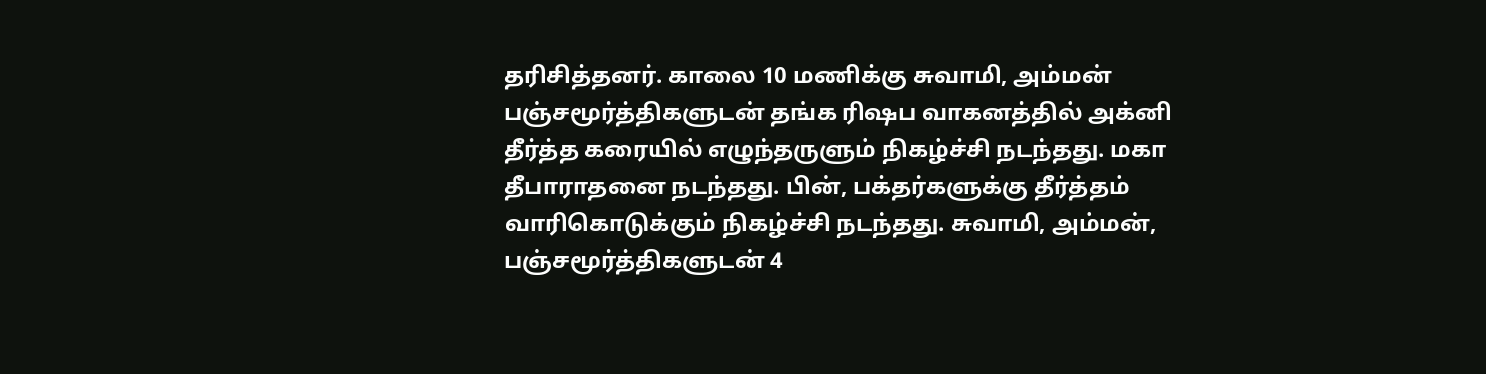தரிசித்தனர். காலை 10 மணிக்கு சுவாமி, அம்மன் பஞ்சமூர்த்திகளுடன் தங்க ரிஷப வாகனத்தில் அக்னி தீர்த்த கரையில் எழுந்தருளும் நிகழ்ச்சி நடந்தது. மகா தீபாராதனை நடந்தது. பின், பக்தர்களுக்கு தீர்த்தம் வாரிகொடுக்கும் நிகழ்ச்சி நடந்தது. சுவாமி, அம்மன், பஞ்சமூர்த்திகளுடன் 4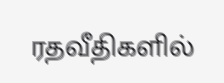ரதவீதிகளில்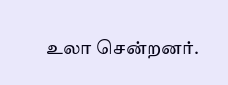உலா சென்றனர்.